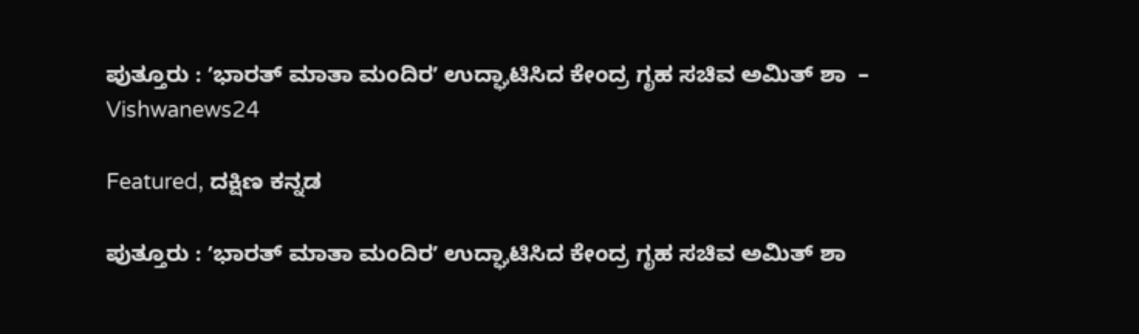ಪುತ್ತೂರು : ʼಭಾರತ್‌ ಮಾತಾ ಮಂದಿರʼ ಉದ್ಘಾಟಿಸಿದ ಕೇಂದ್ರ ಗೃಹ ಸಚಿವ ಅಮಿತ್ ಶಾ  – Vishwanews24

Featured, ದಕ್ಷಿಣ ಕನ್ನಡ

ಪುತ್ತೂರು : ʼಭಾರತ್‌ ಮಾತಾ ಮಂದಿರʼ ಉದ್ಘಾಟಿಸಿದ ಕೇಂದ್ರ ಗೃಹ ಸಚಿವ ಅಮಿತ್ ಶಾ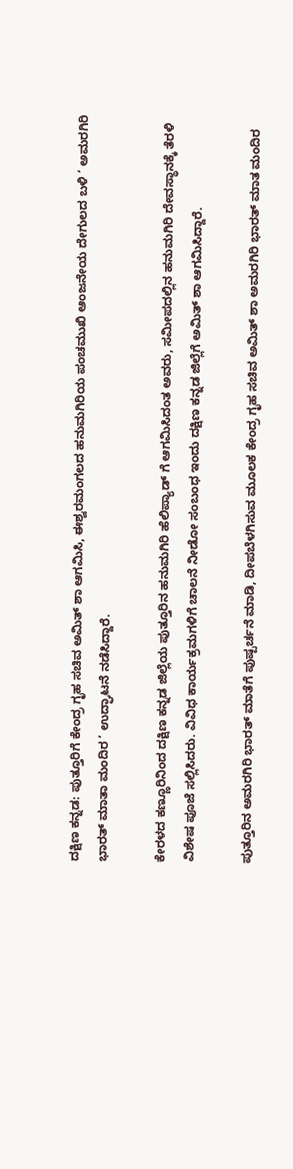ದಕ್ಷಿಣ ಕನ್ನಡ: ಪುತ್ತೂರಿಗೆ ಕೇಂದ್ರ ಗೃಹ ಸಚಿವ ಅಮಿತ್ ಶಾ ಆಗಮಿಸಿ, ಈಶ್ವರಮಂಗಲದ ಹನುಮಗಿರಿಯ ಪಂಚಮುಖಿ ಆಂಜನೇಯ ದೇಗುಲದ ಬಳಿ ‘ ಅಮರಗಿರಿ ಭಾರತ್‌ ಮಾತಾ ಮಂದಿರ ‘ ಉದ್ಘಾಟನೆ ನಡೆಸಿದ್ದಾರೆ.

ಕೇರಳದ ಕಣ್ಣೂರಿನಿಂದ ದಕ್ಷಿಣ ಕನ್ನಡ ಜಿಲ್ಲೆಯ ಪುತ್ತೂರಿನ ಹನುಮಗಿರಿ ಹೆಲಿಪ್ಯಾಡ್ ಗೆ ಆಗಮಿಸಿದಂತ ಅವರು, ಸಮೀಪದಲ್ಲಿನ ಹನುಮಗಿರಿ ದೇವಸ್ಥಾನಕ್ಕೆ ತೆರಳಿ ವಿಶೇಷ ಪೂಜೆ ಸಲ್ಲಿಸಿದರು. ವಿವಿಧ ಕಾರ್ಯಕ್ರಮಗಳಿಗೆ ಚಾಲನೆ ನೀಡೋ ಸಂಬಂಧ ಇಂದು ದಕ್ಷಿಣ ಕನ್ನಡ ಜಿಲ್ಲೆಗೆ ಅಮಿತ್ ಶಾ ಆಗಮಿಸಿದ್ದಾರೆ.

ಪುತ್ತೂರಿನ ಅಮರಗಿರಿ ಭಾರತ್‌ ಮಾತೆಗೆ ಪುಷ್ಪರ್ಚನೆ ಮಾಡಿ, ದೀಪಬೆಳಗಿಸುವ ಮೂಲಕ ಕೇಂದ್ರ ಗೃಹ ಸಚಿವ ಅಮಿತ್ ಶಾ ಅಮರಗಿರಿ ಭಾರತ್‌ ಮಾತ ಮಂದಿರ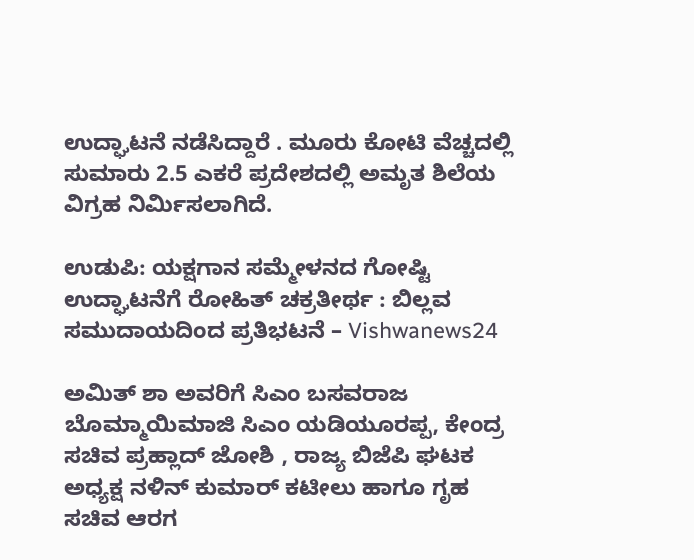ಉದ್ಘಾಟನೆ ನಡೆಸಿದ್ದಾರೆ . ಮೂರು ಕೋಟಿ ವೆಚ್ಚದಲ್ಲಿ ಸುಮಾರು 2.5 ಎಕರೆ ಪ್ರದೇಶದಲ್ಲಿ ಅಮೃತ ಶಿಲೆಯ ವಿಗ್ರಹ ನಿರ್ಮಿಸಲಾಗಿದೆ.

ಉಡುಪಿ: ಯಕ್ಷಗಾನ ಸಮ್ಮೇಳನದ ಗೋಷ್ಟಿ ಉದ್ಘಾಟನೆಗೆ ರೋಹಿತ್ ಚಕ್ರತೀರ್ಥ : ಬಿಲ್ಲವ ಸಮುದಾಯದಿಂದ ಪ್ರತಿಭಟನೆ – Vishwanews24

ಅಮಿತ್‌ ಶಾ ಅವರಿಗೆ ಸಿಎಂ ಬಸವರಾಜ ಬೊಮ್ಮಾಯಿಮಾಜಿ ಸಿಎಂ ಯಡಿಯೂರಪ್ಪ, ಕೇಂದ್ರ ಸಚಿವ ಪ್ರಹ್ಲಾದ್‌ ಜೋಶಿ , ರಾಜ್ಯ ಬಿಜೆಪಿ ಘಟಕ ಅಧ್ಯಕ್ಷ ನಳಿನ್‌ ಕುಮಾರ್‌ ಕಟೀಲು ಹಾಗೂ ಗೃಹ ಸಚಿವ ಆರಗ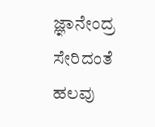ಜ್ಞಾನೇಂದ್ರ ಸೇರಿದಂತೆ ಹಲವು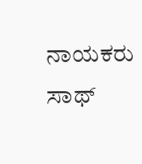ನಾಯಕರು ಸಾಥ್‌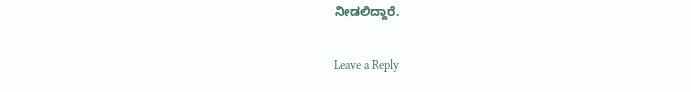ನೀಡಲಿದ್ದಾರೆ.

Leave a Reply